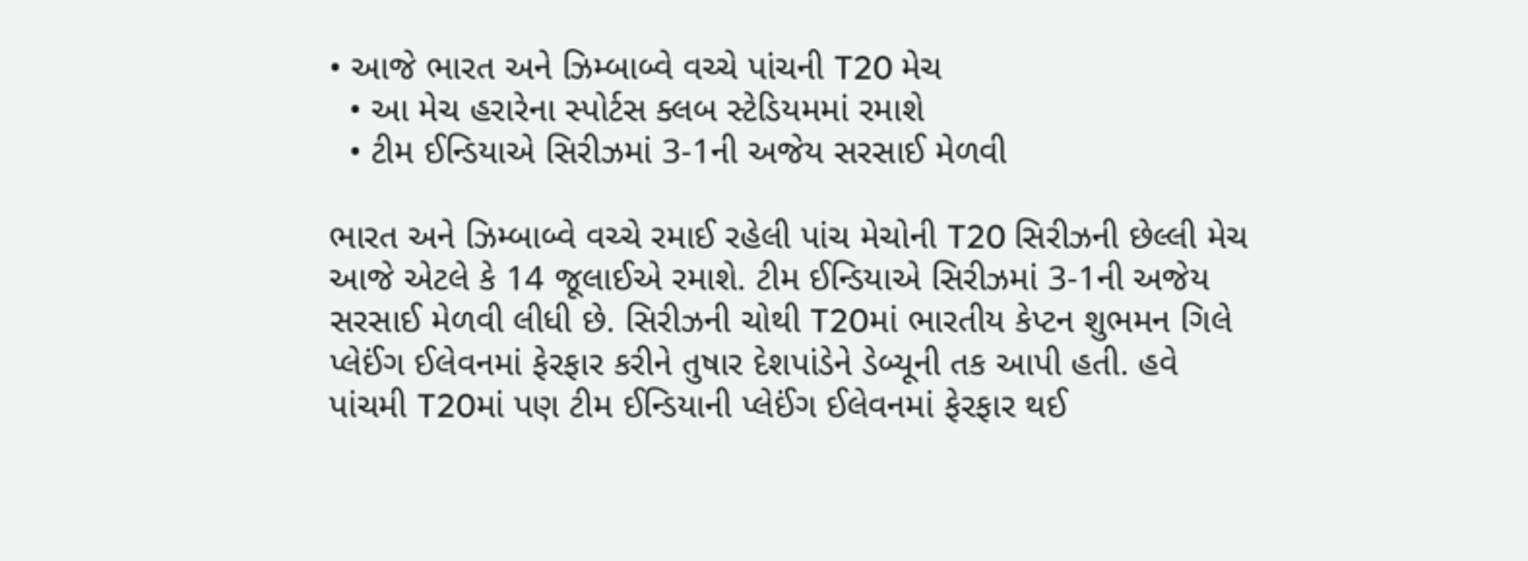• આજે ભારત અને ઝિમ્બાબ્વે વચ્ચે પાંચની T20 મેચ
  • આ મેચ હરારેના સ્પોર્ટસ ક્લબ સ્ટેડિયમમાં રમાશે
  • ટીમ ઈન્ડિયાએ સિરીઝમાં 3-1ની અજેય સરસાઈ મેળવી

ભારત અને ઝિમ્બાબ્વે વચ્ચે રમાઈ રહેલી પાંચ મેચોની T20 સિરીઝની છેલ્લી મેચ આજે એટલે કે 14 જૂલાઈએ રમાશે. ટીમ ઈન્ડિયાએ સિરીઝમાં 3-1ની અજેય સરસાઈ મેળવી લીધી છે. સિરીઝની ચોથી T20માં ભારતીય કેપ્ટન શુભમન ગિલે પ્લેઈંગ ઈલેવનમાં ફેરફાર કરીને તુષાર દેશપાંડેને ડેબ્યૂની તક આપી હતી. હવે પાંચમી T20માં પણ ટીમ ઈન્ડિયાની પ્લેઈંગ ઈલેવનમાં ફેરફાર થઈ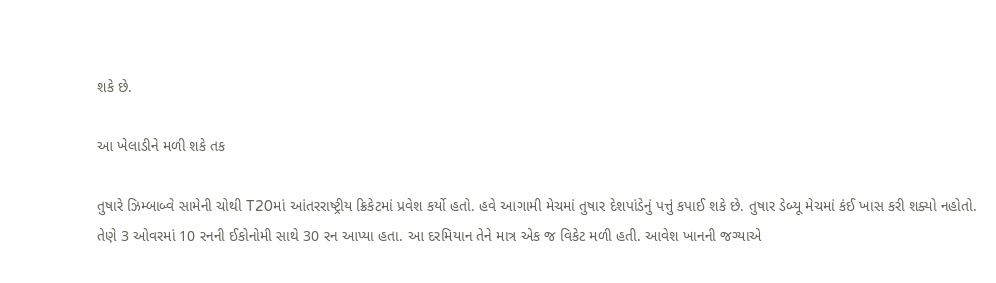શકે છે.

આ ખેલાડીને મળી શકે તક

તુષારે ઝિમ્બાબ્વે સામેની ચોથી T20માં આંતરરાષ્ટ્રીય ક્રિકેટમાં પ્રવેશ કર્યો હતો. હવે આગામી મેચમાં તુષાર દેશપાંડેનું પત્તું કપાઈ શકે છે. તુષાર ડેબ્યૂ મેચમાં કંઈ ખાસ કરી શક્યો નહોતો. તેણે 3 ઓવરમાં 10 રનની ઈકોનોમી સાથે 30 રન આપ્યા હતા. આ દરમિયાન તેને માત્ર એક જ વિકેટ મળી હતી. આવેશ ખાનની જગ્યાએ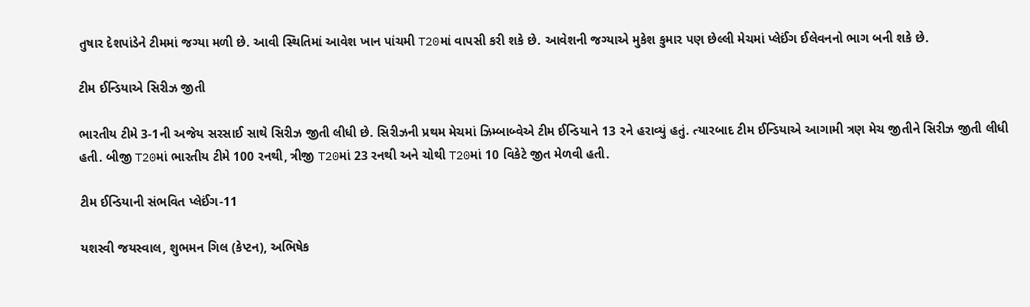તુષાર દેશપાંડેને ટીમમાં જગ્યા મળી છે. આવી સ્થિતિમાં આવેશ ખાન પાંચમી T20માં વાપસી કરી શકે છે. આવેશની જગ્યાએ મુકેશ કુમાર પણ છેલ્લી મેચમાં પ્લેઈંગ ઈલેવનનો ભાગ બની શકે છે.

ટીમ ઈન્ડિયાએ સિરીઝ જીતી

ભારતીય ટીમે 3-1ની અજેય સરસાઈ સાથે સિરીઝ જીતી લીધી છે. સિરીઝની પ્રથમ મેચમાં ઝિમ્બાબ્વેએ ટીમ ઈન્ડિયાને 13 રને હરાવ્યું હતું. ત્યારબાદ ટીમ ઈન્ડિયાએ આગામી ત્રણ મેચ જીતીને સિરીઝ જીતી લીધી હતી. બીજી T20માં ભારતીય ટીમે 100 રનથી, ત્રીજી T20માં 23 રનથી અને ચોથી T20માં 10 વિકેટે જીત મેળવી હતી.

ટીમ ઈન્ડિયાની સંભવિત પ્લેઈંગ-11

યશસ્વી જયસ્વાલ, શુભમન ગિલ (કેપ્ટન), અભિષેક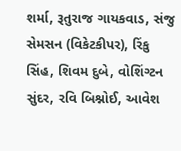શર્મા, રૂતુરાજ ગાયકવાડ, સંજુ સેમસન (વિકેટકીપર), રિંકુ સિંહ, શિવમ દુબે, વોશિંગ્ટન સુંદર, રવિ બિશ્નોઈ, આવેશ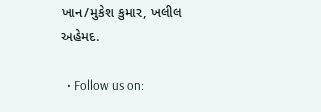ખાન/મુકેશ કુમાર, ખલીલ અહેમદ.

  • Follow us on: